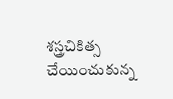శస్త్రచికిత్స చేయించుకున్న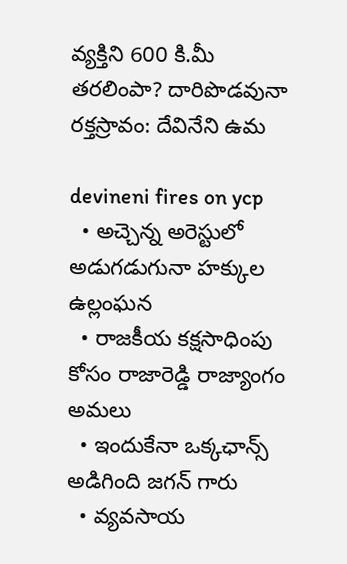వ్యక్తిని 600 కి.మీ తరలింపా? దారిపొడవునా రక్తస్రావం: దేవినేని ఉమ

devineni fires on ycp
  • అచ్చెన్న అరెస్టులో అడుగడుగునా హక్కుల ఉల్లంఘన
  • రాజకీయ కక్షసాధింపు కోసం రాజారెడ్డి రాజ్యాంగం అమలు
  • ఇందుకేనా ఒక్కఛాన్స్ అడిగింది జగన్‌ గారు
  • వ్యవసాయ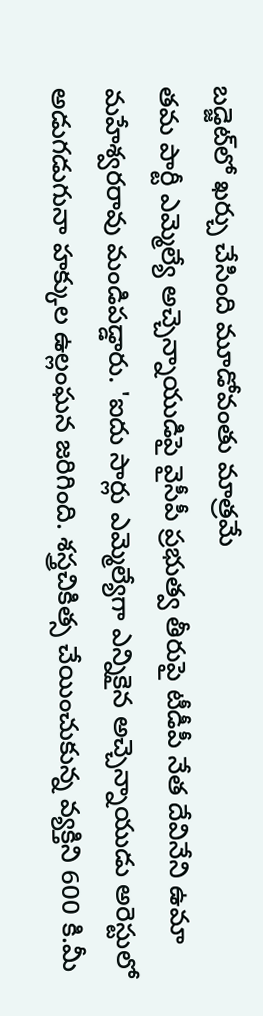బడ్జెట్‌లో ఖర్చు చేసింది మూడోవంతు మాత్రమే
తమ పార్టీ ఎమ్మెల్యే అచ్చెన్నాయుడిపై వైసీపీ ప్రభుత్వ తీరుపై టీడీపీ నేత దేవినేని ఉమా మహేశ్వరరావు మండిపడ్డారు. 'ఐదు సార్లు ఎమ్మెల్యేగా ఎన్నికైన అచ్చెన్నాయుడు అరెస్టులో అడుగడుగునా హక్కుల ఉల్లంఘన జరిగింది. శస్త్రచికిత్స చేయించుకున్న వ్యక్తిని 600 కి.మీ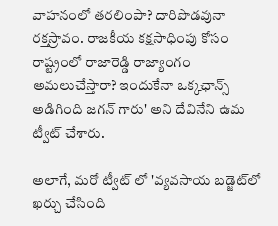వాహనంలో తరలింపా? దారిపొడవునా రక్తస్రావం. రాజకీయ కక్షసాధింపు కోసం రాష్ట్రంలో రాజారెడ్డి రాజ్యాంగం అమలుచేస్తారా? ఇందుకేనా ఒక్కఛాన్స్ అడిగింది జగన్‌ గారు' అని దేవినేని ఉమ ట్వీట్ చేశారు.

అలాగే, మరో ట్వీట్ లో 'వ్యవసాయ బడ్జెట్‌లో ఖర్చు చేసింది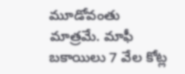మూడోవంతు మాత్రమే. మాఫీ బకాయిలు 7 వేల కోట్ల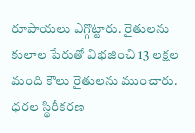రూపాయలు ఎగ్గొట్టారు. రైతులను కులాల పేరుతో విభజించి 13 లక్షల మంది కౌలు రైతులను ముంచారు. ధరల స్థిరీకరణ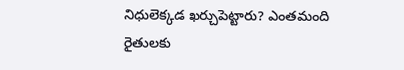నిధులెక్కడ ఖర్చుపెట్టారు? ఎంతమంది రైతులకు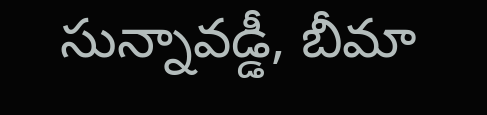సున్నావడ్డీ, బీమా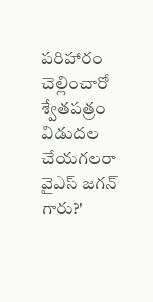పరిహారం చెల్లించారో శ్వేతపత్రం విడుదల చేయగలరా వైఎస్ జగన్ గారు?'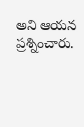అని ఆయన ప్రశ్నించారు.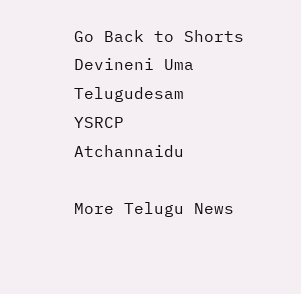Go Back to Shorts
Devineni Uma
Telugudesam
YSRCP
Atchannaidu

More Telugu News